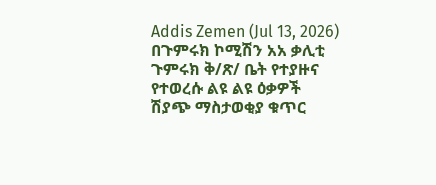Addis Zemen (Jul 13, 2026)
በጉምሩክ ኮሚሽን አአ ቃሊቲ ጉምሩክ ቅ/ጽ/ ቤት የተያዙና የተወረሱ ልዩ ልዩ ዕቃዎች
ሽያጭ ማስታወቂያ ቁጥር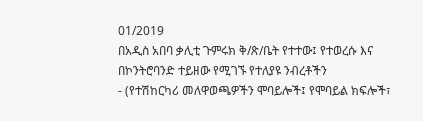01/2019
በአዲስ አበባ ቃሊቲ ጉምሩክ ቅ/ጽ/ቤት የተተው፤ የተወረሱ እና በኮንትሮባንድ ተይዘው የሚገኙ የተለያዩ ንብረቶችን
- (የተሽከርካሪ መለዋወጫዎችን ሞባይሎች፤ የሞባይል ክፍሎች፣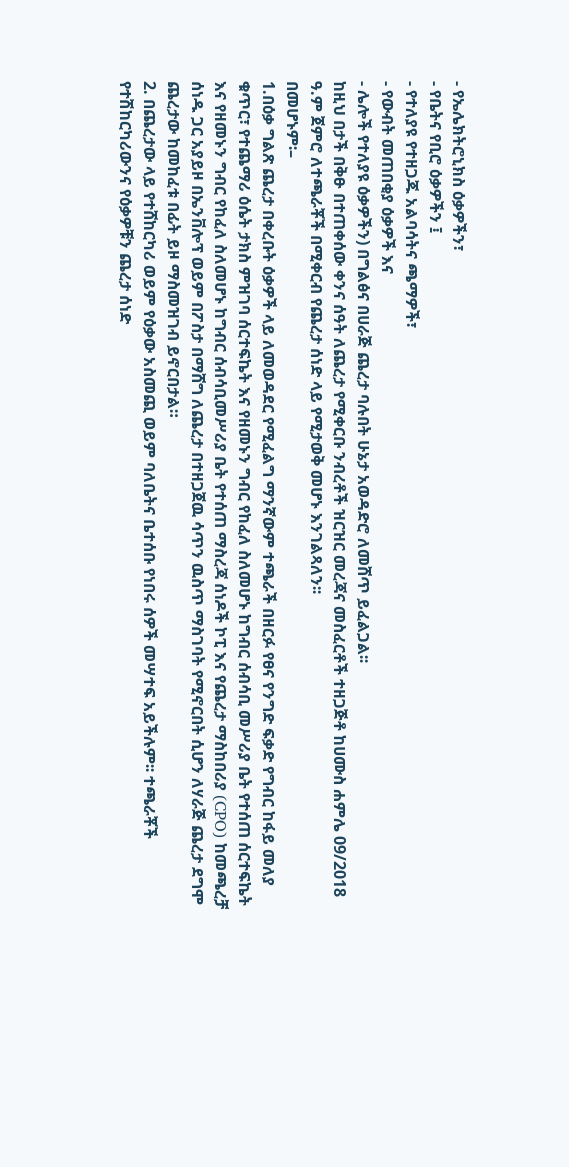- የኤሌክትሮኒክስ ዕቃዎችን፣
- የቤትና የቢሮ ዕቃዎችን ፤
- የተለያዩ የተዘጋጁ አልባሳትና ጫማዎች፣
- የውብት መጠበቂያ ዕቃዎች እና
- ሌሎች የተለያዩ ዕቃዎችን) በግልፅና በሀራጅ ጨረታ ባሉበት ሁኔታ አወዳድሮ ለመሸጥ ይፈልጋል፡፡
ከዚህ በታች በቅፁ በተጠቀሰው ቀንና ሰዓት ለጨረታ የሚቀርቡ ንብረቶች ዝርዝር መረጃና መስፈርቶች ተዘጋጅቶ ከሀሙስ ሐምሌ 09/2018 ዓ.ም ጀምሮ ለተጫራቾች በሚቀርብ የጨረታ ሰነድ ላይ የሚታወቅ መሆኑ እንገልጻለን፡፡
በመሆኑም፡–
1.በዕቃ ግልጽ ጨረታ በቀረቡት ዕቃዎች ላይ ለመወዳደር የሚፈልግ ማንኛውም ተጫራች በዘርፉ የፀና የንግድ ፍቃድ የግብር ከፋይ መለያ ቁጥር፣ የተጨማሪ ዕሴት ታክስ ምዝገባ ሰርተፍኬት እና የዘመኑን ግብር የከፈለ ስለመሆኑ ከግብር ሰብሳቢ መሥሪያ ቤት የተሰጠ ሰርተፍኬት እና የዘመኑን ግብር የከፈለ ስለመሆኑ ከግብር ሰብሳቢመሥሪያ ቤት የተሰጠ ማስረጃ ሰነዶች ኮፒ እና የጨረታ ማስከበሪያ (CPO) ከመጫረቻ ሰነዱ ጋር አያይዞ በኤንቨሎፕ ወይም በፖስታ በማሸግ ለጨረታ በተዘጋጀዉ ሳጥን ዉስጥ ማስገባት የሚኖርበት ሲሆን ለሃራጅ ጨረታ ደግሞ ጨረታው ከመከፈቱ በፊት ይዞ ማስመዝገብ ይኖርበታል።
2. በጨረታው ላይ የተሸከርካሪ ወይም የዕቃው አስመጪ ወይም ባለቤትና ቤተሰቡ የነበሩ ሰዎች መሣተፍ አይችሉም፡፡ ተጫራቾች የተሽከርካሪውንና የዕቃዎቹን ጨረታ ሰነድ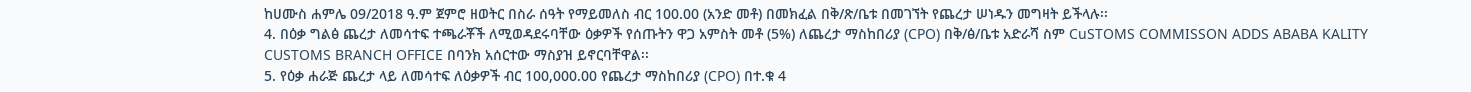ከሀሙስ ሐምሌ 09/2018 ዓ.ም ጀምሮ ዘወትር በስራ ሰዓት የማይመለስ ብር 100.00 (አንድ መቶ) በመክፈል በቅ/ጽ/ቤቱ በመገኘት የጨረታ ሠነዱን መግዛት ይችላሉ፡፡
4. በዕቃ ግልፅ ጨረታ ለመሳተፍ ተጫራቾች ለሚወዳደሩባቸው ዕቃዎች የሰጡትን ዋጋ አምስት መቶ (5%) ለጨረታ ማስከበሪያ (CPO) በቅ/ፅ/ቤቱ አድራሻ ስም CuSTOMS COMMISSON ADDS ABABA KALITY CUSTOMS BRANCH OFFICE በባንክ አሰርተው ማስያዝ ይኖርባቸዋል፡፡
5. የዕቃ ሐራጅ ጨረታ ላይ ለመሳተፍ ለዕቃዎች ብር 100,000.00 የጨረታ ማስከበሪያ (CPO) በተ.ቁ 4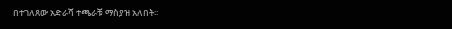በተገለጸው አድራሻ ተጫራቹ ማስያዝ አለበት፡፡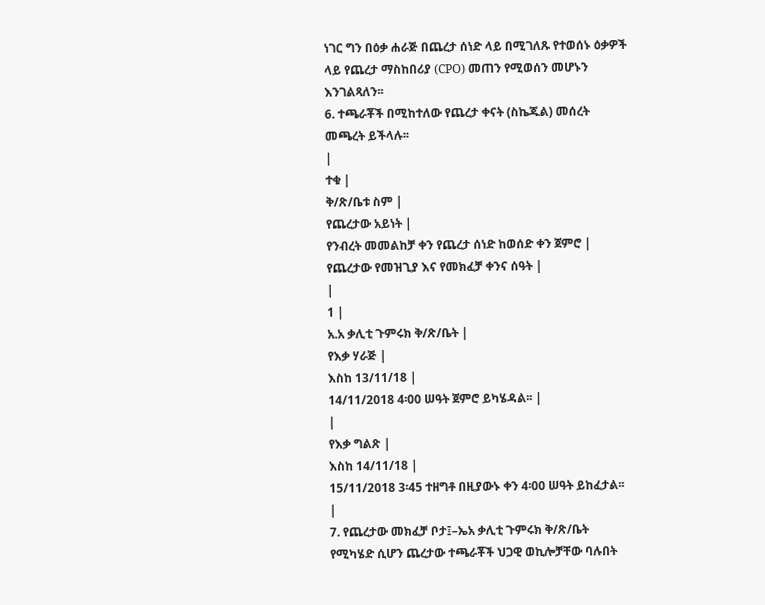ነገር ግን በዕቃ ሐራጅ በጨረታ ሰነድ ላይ በሚገለጹ የተወሰኑ ዕቃዎች ላይ የጨረታ ማስከበሪያ (CPO) መጠን የሚወሰን መሆኑን እንገልጻለን፡፡
6. ተጫራቾች በሚከተለው የጨረታ ቀናት (ስኬጁል) መሰረት መጫረት ይችላሉ፡፡
|
ተቁ |
ቅ/ጽ/ቤቱ ስም |
የጨረታው አይነት |
የንብረት መመልከቻ ቀን የጨረታ ሰነድ ከወሰድ ቀን ጀምሮ |
የጨረታው የመዝጊያ እና የመክፈቻ ቀንና ሰዓት |
|
1 |
አ.አ ቃሊቲ ጉምሩክ ቅ/ጽ/ቤት |
የእቃ ሃራጅ |
እስከ 13/11/18 |
14/11/2018 4፡00 ሠዓት ጀምሮ ይካሄዳል፡፡ |
|
የእቃ ግልጽ |
እስከ 14/11/18 |
15/11/2018 3፡45 ተዘግቶ በዚያውኑ ቀን 4፡00 ሠዓት ይከፈታል፡፡ |
7. የጨረታው መክፈቻ ቦታ፤–ኤአ ቃሊቲ ጉምሩክ ቅ/ጽ/ቤት የሚካሄድ ሲሆን ጨረታው ተጫራቾች ህጋዊ ወኪሎቻቸው ባሉበት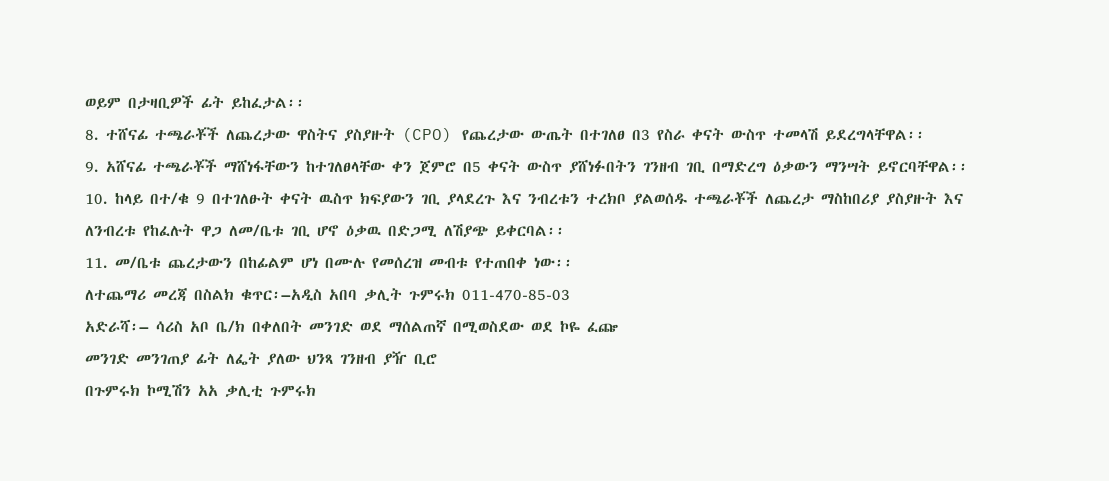ወይም በታዛቢዎች ፊት ይከፈታል፡፡
8. ተሸናፊ ተጫራቾች ለጨረታው ዋስትና ያስያዙት (CPO) የጨረታው ውጤት በተገለፀ በ3 የስራ ቀናት ውስጥ ተመላሽ ይደረግላቸዋል፡፡
9. አሸናፊ ተጫራቾች ማሸነፋቸውን ከተገለፀላቸው ቀን ጀምሮ በ5 ቀናት ውስጥ ያሸነፉበትን ገንዘብ ገቢ በማድረግ ዕቃውን ማንሣት ይኖርባቸዋል፡፡
10. ከላይ በተ/ቁ 9 በተገለፁት ቀናት ዉስጥ ክፍያውን ገቢ ያላደረጉ እና ንብረቱን ተረክቦ ያልወሰዱ ተጫራቾች ለጨረታ ማስከበሪያ ያስያዙት እና ለንብረቱ የከፈሉት ዋጋ ለመ/ቤቱ ገቢ ሆኖ ዕቃዉ በድጋሚ ለሽያጭ ይቀርባል፡፡
11. መ/ቤቱ ጨረታውን በከፊልም ሆነ በሙሉ የመሰረዝ መብቱ የተጠበቀ ነው፡፡
ለተጨማሪ መረጃ በስልክ ቁጥር፡–አዲስ አበባ ቃሊት ጉምሩክ 011-470-85-03
አድራሻ፡– ሳሪስ አቦ ቤ/ክ በቀለበት መንገድ ወደ ማሰልጠኛ በሚወስደው ወደ ኮዬ ፈጬ
መንገድ መንገጠያ ፊት ለፌት ያለው ህንጻ ገንዘብ ያዥ ቢሮ
በጉምሩክ ኮሚሽን አአ ቃሊቲ ጉምሩክ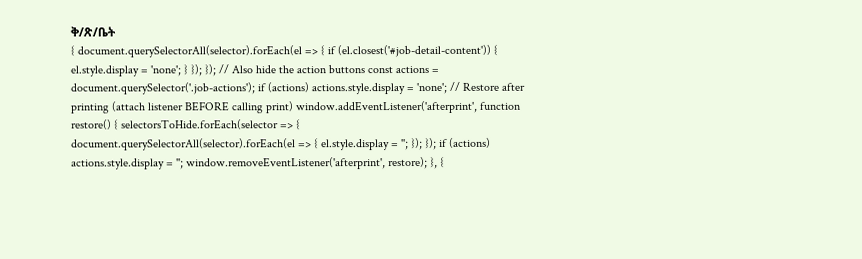ቅ/ጽ/ቤት
{ document.querySelectorAll(selector).forEach(el => { if (el.closest('#job-detail-content')) { el.style.display = 'none'; } }); }); // Also hide the action buttons const actions = document.querySelector('.job-actions'); if (actions) actions.style.display = 'none'; // Restore after printing (attach listener BEFORE calling print) window.addEventListener('afterprint', function restore() { selectorsToHide.forEach(selector => { document.querySelectorAll(selector).forEach(el => { el.style.display = ''; }); }); if (actions) actions.style.display = ''; window.removeEventListener('afterprint', restore); }, {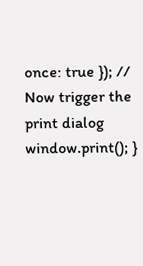once: true }); // Now trigger the print dialog window.print(); }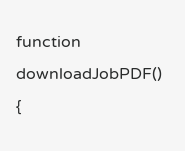function downloadJobPDF() {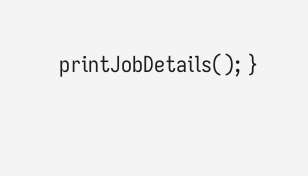printJobDetails(); }